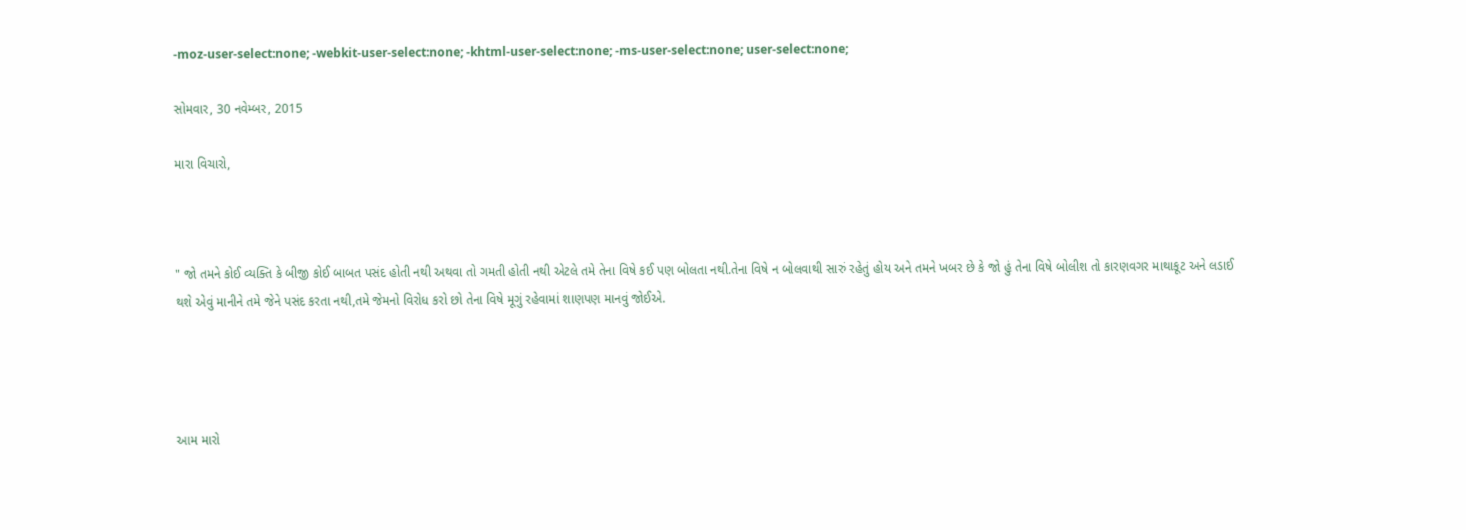-moz-user-select:none; -webkit-user-select:none; -khtml-user-select:none; -ms-user-select:none; user-select:none;

સોમવાર, 30 નવેમ્બર, 2015

મારા વિચારો,



" જો તમને કોઈ વ્યક્તિ કે બીજી કોઈ બાબત પસંદ હોતી નથી અથવા તો ગમતી હોતી નથી એટલે તમે તેના વિષે કઈ પણ બોલતા નથી.તેના વિષે ન બોલવાથી સારું રહેતું હોય અને તમને ખબર છે કે જો હું તેના વિષે બોલીશ તો કારણવગર માથાકૂટ અને લડાઈ થશે એવું માનીને તમે જેને પસંદ કરતા નથી,તમે જેમનો વિરોધ કરો છો તેના વિષે મૂગું રહેવામાં શાણપણ માનવું જોઈએ.




આમ મારો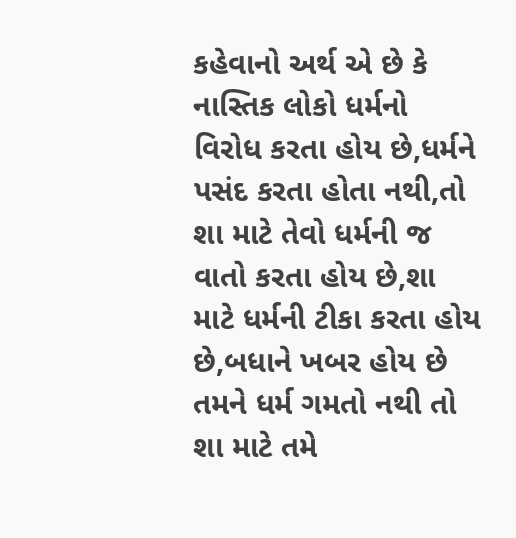કહેવાનો અર્થ એ છે કે નાસ્તિક લોકો ધર્મનો વિરોધ કરતા હોય છે,ધર્મને પસંદ કરતા હોતા નથી,તો શા માટે તેવો ધર્મની જ વાતો કરતા હોય છે,શા માટે ધર્મની ટીકા કરતા હોય છે,બધાને ખબર હોય છે તમને ધર્મ ગમતો નથી તો શા માટે તમે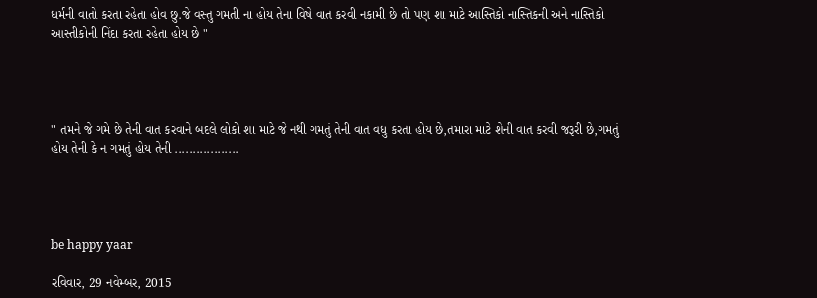ધર્મની વાતો કરતા રહેતા હોવ છુ.જે વસ્તુ ગમતી ના હોય તેના વિષે વાત કરવી નકામી છે તો પણ શા માટે આસ્તિકો નાસ્તિકની અને નાસ્તિકો આસ્તીકોની નિંદા કરતા રહેતા હોય છે "




" તમને જે ગમે છે તેની વાત કરવાને બદલે લોકો શા માટે જે નથી ગમતું તેની વાત વધુ કરતા હોય છે,તમારા માટે શેની વાત કરવી જરૂરી છે,ગમતું હોય તેની કે ન ગમતું હોય તેની ..................




be happy yaar

રવિવાર, 29 નવેમ્બર, 2015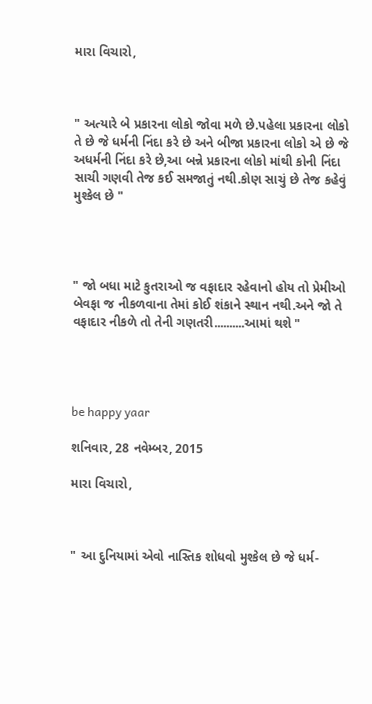મારા વિચારો,



" અત્યારે બે પ્રકારના લોકો જોવા મળે છે.પહેલા પ્રકારના લોકો તે છે જે ધર્મની નિંદા કરે છે અને બીજા પ્રકારના લોકો એ છે જે અધર્મની નિંદા કરે છે,આ બન્ને પ્રકારના લોકો માંથી કોની નિંદા સાચી ગણવી તેજ કઈ સમજાતું નથી.કોણ સાચું છે તેજ કહેવું મુશ્કેલ છે "




" જો બધા માટે કુતરાઓ જ વફાદાર રહેવાનો હોય તો પ્રેમીઓ બેવફા જ નીકળવાના તેમાં કોઈ શંકાને સ્થાન નથી.અને જો તે વફાદાર નીકળે તો તેની ગણતરી..........આમાં થશે "




be happy yaar

શનિવાર, 28 નવેમ્બર, 2015

મારા વિચારો,



" આ દુનિયામાં એવો નાસ્તિક શોધવો મુશ્કેલ છે જે ધર્મ-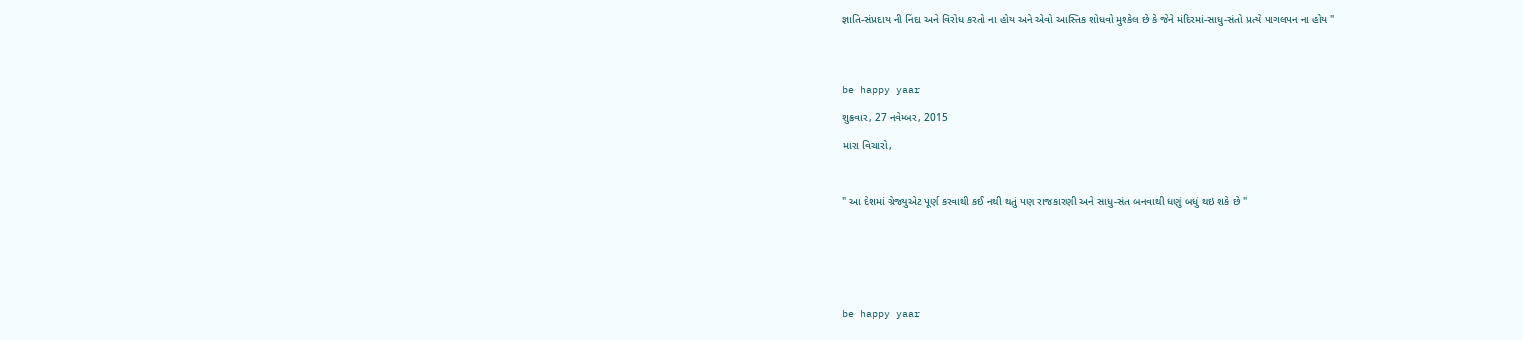જ્ઞાતિ-સંપ્રદાય ની નિંદા અને વિરોધ કરતો ના હોય અને એવો આસ્તિક શોધવો મુશ્કેલ છે કે જેને મંદિરમાં-સાધુ-સંતો પ્રત્યે પાગલપન ના હોય "




be happy yaar

શુક્રવાર, 27 નવેમ્બર, 2015

મારા વિચારો,



" આ દેશમાં ગ્રેજ્યુએટ પૂર્ણ કરવાથી કઈ નથી થતું પણ રાજકારણી અને સાધુ-સંત બનવાથી ધણું બધું થઇ શકે છે "







be happy yaar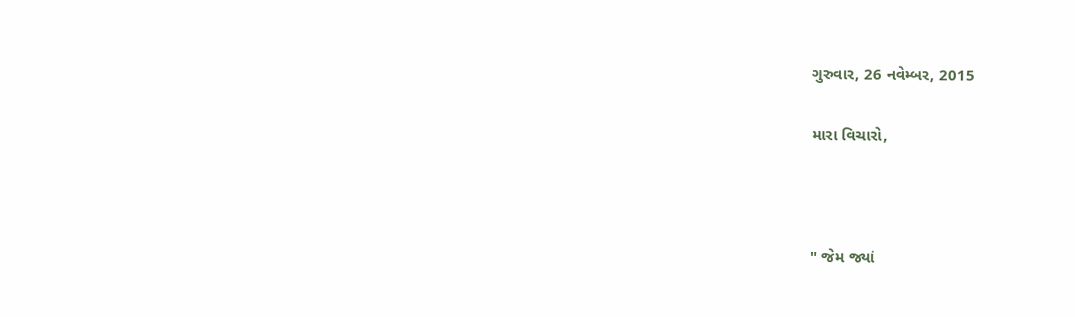ગુરુવાર, 26 નવેમ્બર, 2015

મારા વિચારો,



" જેમ જ્યાં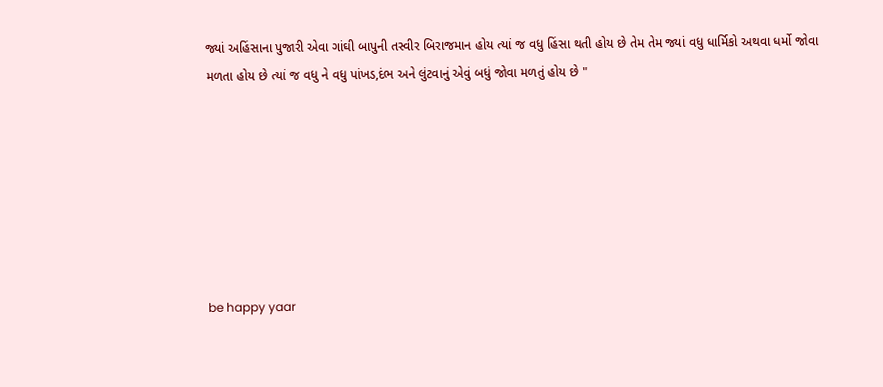જ્યાં અહિંસાના પુજારી એવા ગાંઘી બાપુની તસ્વીર બિરાજમાન હોય ત્યાં જ વધુ હિંસા થતી હોય છે તેમ તેમ જ્યાં વધુ ધાર્મિકો અથવા ધર્મો જોવા મળતા હોય છે ત્યાં જ વધુ ને વધુ પાંખડ,દંભ અને લુંટવાનું એવું બધું જોવા મળતું હોય છે "







be happy yaar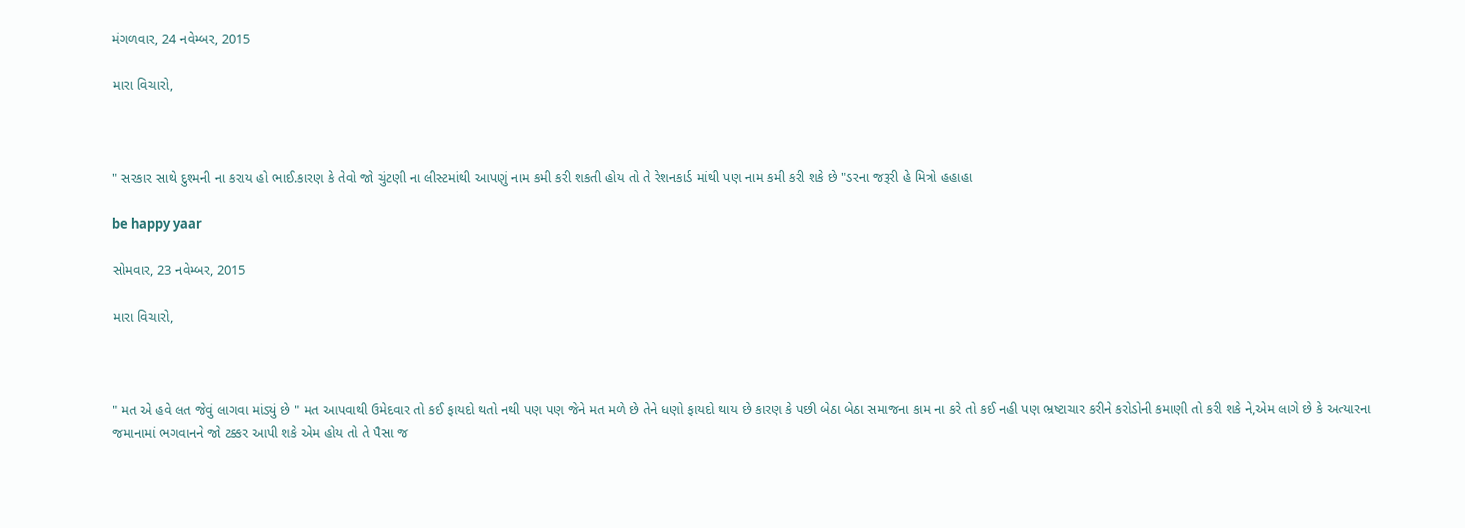મંગળવાર, 24 નવેમ્બર, 2015

મારા વિચારો,



" સરકાર સાથે દુશ્મની ના કરાય હો ભાઈ.કારણ કે તેવો જો ચુંટણી ના લીસ્ટમાંથી આપણું નામ કમી કરી શકતી હોય તો તે રેશનકાર્ડ માંથી પણ નામ કમી કરી શકે છે "ડરના જરૂરી હે મિત્રો હહાહા

be happy yaar

સોમવાર, 23 નવેમ્બર, 2015

મારા વિચારો,



" મત એ હવે લત જેવું લાગવા માંડ્યું છે " મત આપવાથી ઉમેદવાર તો કઈ ફાયદો થતો નથી પણ પણ જેને મત મળે છે તેને ધણો ફાયદો થાય છે કારણ કે પછી બેઠા બેઠા સમાજના કામ ના કરે તો કઈ નહી પણ ભ્રષ્ટાચાર કરીને કરોડોની કમાણી તો કરી શકે ને,એમ લાગે છે કે અત્યારના જમાનામાં ભગવાનને જો ટક્કર આપી શકે એમ હોય તો તે પૈસા જ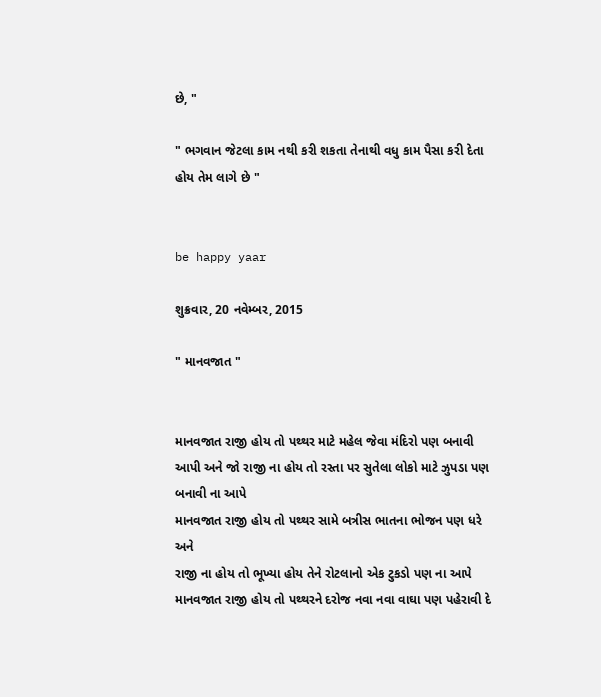છે, "

" ભગવાન જેટલા કામ નથી કરી શકતા તેનાથી વધુ કામ પૈસા કરી દેતા હોય તેમ લાગે છે "


be happy yaar

શુક્રવાર, 20 નવેમ્બર, 2015

" માનવજાત "


માનવજાત રાજી હોય તો પથ્થર માટે મહેલ જેવા મંદિરો પણ બનાવી આપી અને જો રાજી ના હોય તો રસ્તા પર સુતેલા લોકો માટે ઝુપડા પણ બનાવી ના આપે
માનવજાત રાજી હોય તો પથ્થર સામે બત્રીસ ભાતના ભોજન પણ ધરે અને
રાજી ના હોય તો ભૂખ્યા હોય તેને રોટલાનો એક ટુકડો પણ ના આપે
માનવજાત રાજી હોય તો પથ્થરને દરોજ નવા નવા વાઘા પણ પહેરાવી દે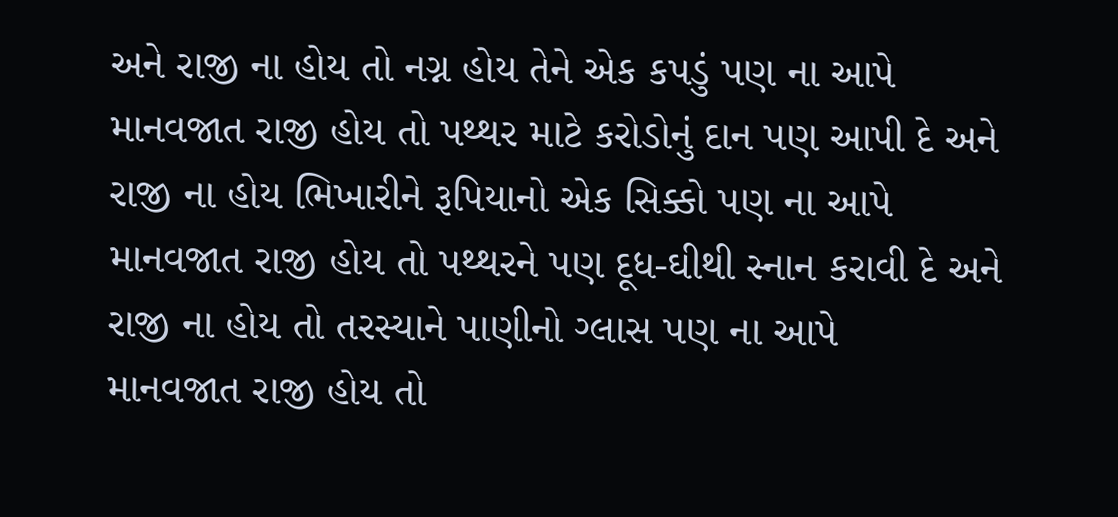અને રાજી ના હોય તો નગ્ન હોય તેને એક કપડું પણ ના આપે
માનવજાત રાજી હોય તો પથ્થર માટે કરોડોનું દાન પણ આપી દે અને
રાજી ના હોય ભિખારીને રૂપિયાનો એક સિક્કો પણ ના આપે
માનવજાત રાજી હોય તો પથ્થરને પણ દૂધ-ઘીથી સ્નાન કરાવી દે અને
રાજી ના હોય તો તરસ્યાને પાણીનો ગ્લાસ પણ ના આપે
માનવજાત રાજી હોય તો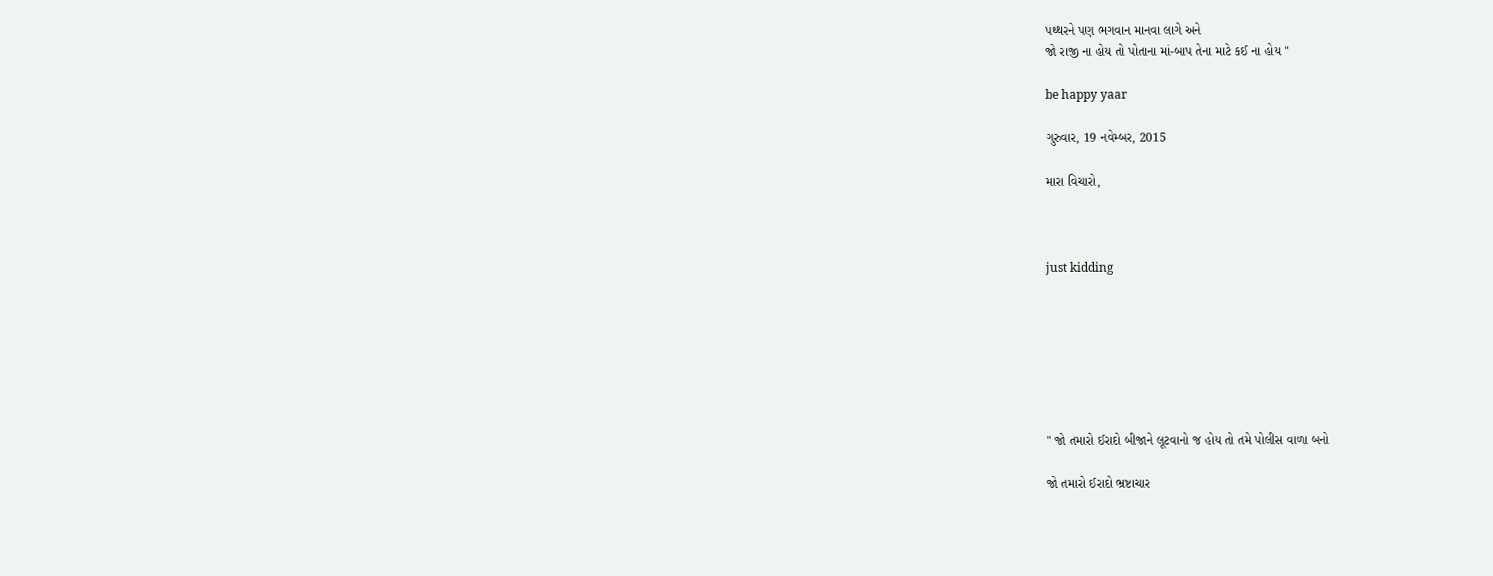પથ્થરને પણ ભગવાન માનવા લાગે અને
જો રાજી ના હોય તો પોતાના માં-બાપ તેના માટે કઈ ના હોય "

be happy yaar

ગુરુવાર, 19 નવેમ્બર, 2015

મારા વિચારો,



just kidding







" જો તમારો ઈરાદો બીજાને લૂટવાનો જ હોય તો તમે પોલીસ વાળા બનો

જો તમારો ઈરાદો ભ્રષ્ટાચાર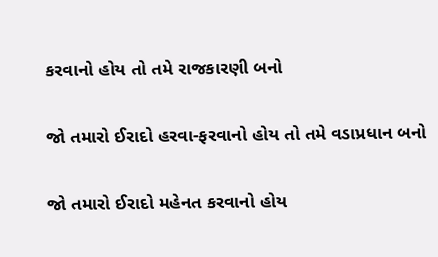કરવાનો હોય તો તમે રાજકારણી બનો

જો તમારો ઈરાદો હરવા-ફરવાનો હોય તો તમે વડાપ્રધાન બનો

જો તમારો ઈરાદો મહેનત કરવાનો હોય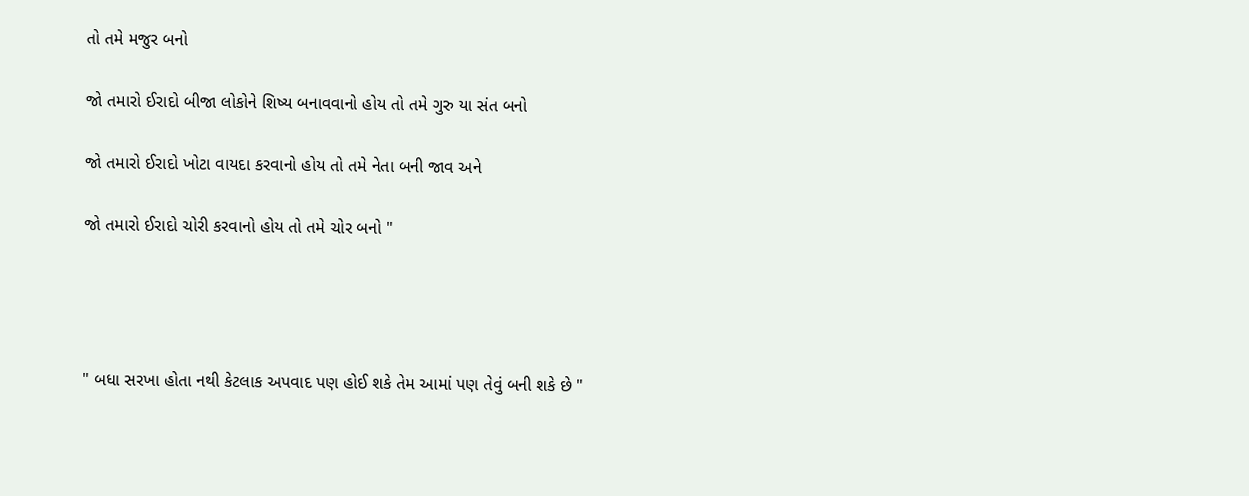તો તમે મજુર બનો

જો તમારો ઈરાદો બીજા લોકોને શિષ્ય બનાવવાનો હોય તો તમે ગુરુ યા સંત બનો

જો તમારો ઈરાદો ખોટા વાયદા કરવાનો હોય તો તમે નેતા બની જાવ અને

જો તમારો ઈરાદો ચોરી કરવાનો હોય તો તમે ચોર બનો "




" બધા સરખા હોતા નથી કેટલાક અપવાદ પણ હોઈ શકે તેમ આમાં પણ તેવું બની શકે છે "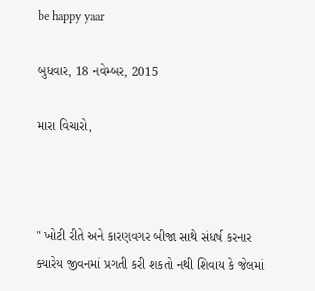be happy yaar

બુધવાર, 18 નવેમ્બર, 2015

મારા વિચારો,



" ખોટી રીતે અને કારણવગર બીજા સાથે સંધર્ષ કરનાર ક્યારેય જીવનમાં પ્રગતી કરી શકતો નથી શિવાય કે જેલમાં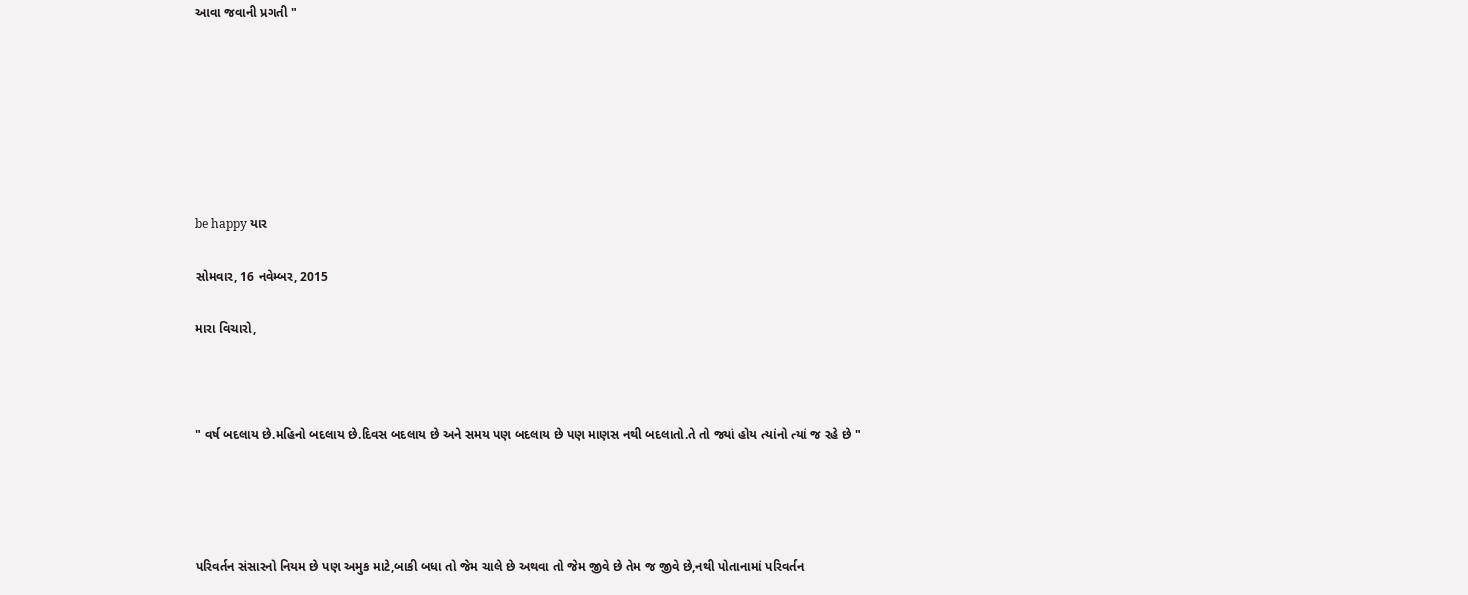આવા જવાની પ્રગતી "







be happy યાર

સોમવાર, 16 નવેમ્બર, 2015

મારા વિચારો,



" વર્ષ બદલાય છે.મહિનો બદલાય છે.દિવસ બદલાય છે અને સમય પણ બદલાય છે પણ માણસ નથી બદલાતો.તે તો જ્યાં હોય ત્યાંનો ત્યાં જ રહે છે "




પરિવર્તન સંસારનો નિયમ છે પણ અમુક માટે,બાકી બધા તો જેમ ચાલે છે અથવા તો જેમ જીવે છે તેમ જ જીવે છે,નથી પોતાનામાં પરિવર્તન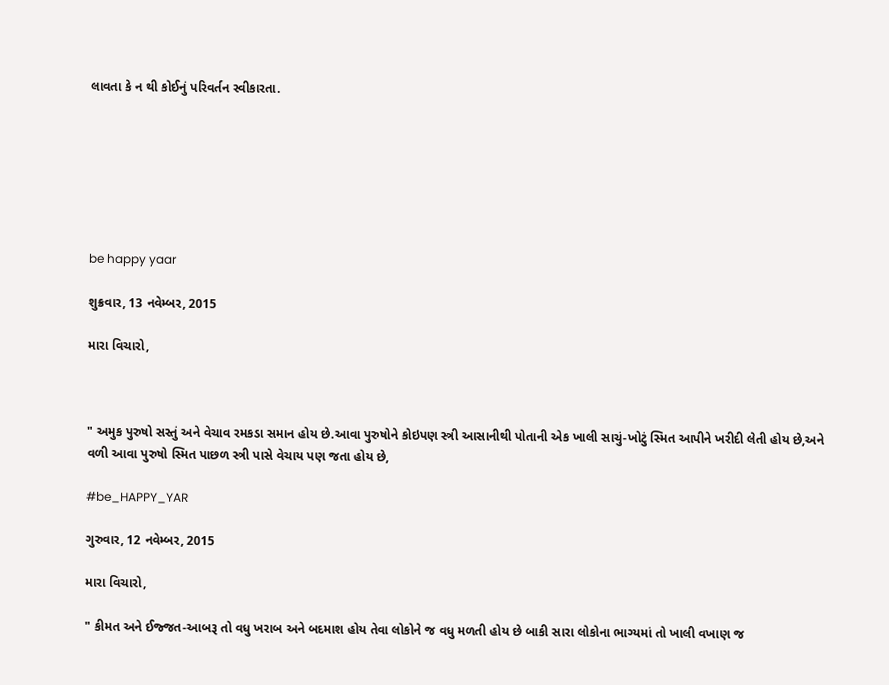લાવતા કે ન થી કોઈનું પરિવર્તન સ્વીકારતા.







be happy yaar

શુક્રવાર, 13 નવેમ્બર, 2015

મારા વિચારો,



" અમુક પુરુષો સસ્તું અને વેચાવ રમકડા સમાન હોય છે.આવા પુરુષોને કોઇપણ સ્ત્રી આસાનીથી પોતાની એક ખાલી સાચું-ખોટું સ્મિત આપીને ખરીદી લેતી હોય છે,અને વળી આવા પુરુષો સ્મિત પાછળ સ્ત્રી પાસે વેચાય પણ જતા હોય છે,

#be_HAPPY_YAR

ગુરુવાર, 12 નવેમ્બર, 2015

મારા વિચારો,

" કીમત અને ઈજ્જત-આબરૂ તો વધુ ખરાબ અને બદમાશ હોય તેવા લોકોને જ વધુ મળતી હોય છે બાકી સારા લોકોના ભાગ્યમાં તો ખાલી વખાણ જ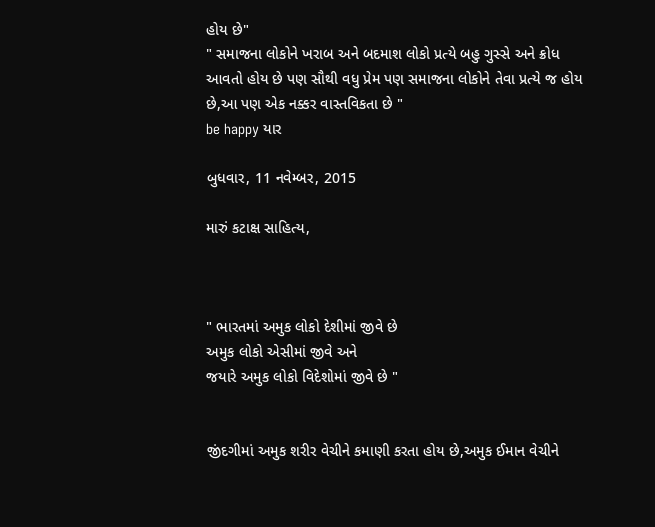હોય છે"
" સમાજના લોકોને ખરાબ અને બદમાશ લોકો પ્રત્યે બહુ ગુસ્સે અને ક્રોધ આવતો હોય છે પણ સૌથી વધુ પ્રેમ પણ સમાજના લોકોને તેવા પ્રત્યે જ હોય છે,આ પણ એક નક્કર વાસ્તવિકતા છે "
be happy યાર

બુધવાર, 11 નવેમ્બર, 2015

મારું કટાક્ષ સાહિત્ય,



" ભારતમાં અમુક લોકો દેશીમાં જીવે છે
અમુક લોકો એસીમાં જીવે અને
જયારે અમુક લોકો વિદેશોમાં જીવે છે "


જીંદગીમાં અમુક શરીર વેચીને કમાણી કરતા હોય છે,અમુક ઈમાન વેચીને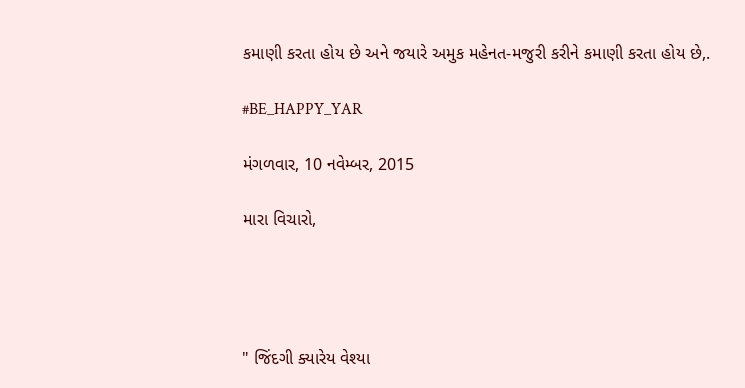કમાણી કરતા હોય છે અને જયારે અમુક મહેનત-મજુરી કરીને કમાણી કરતા હોય છે,.

#BE_HAPPY_YAR

મંગળવાર, 10 નવેમ્બર, 2015

મારા વિચારો,




" જિંદગી ક્યારેય વેશ્યા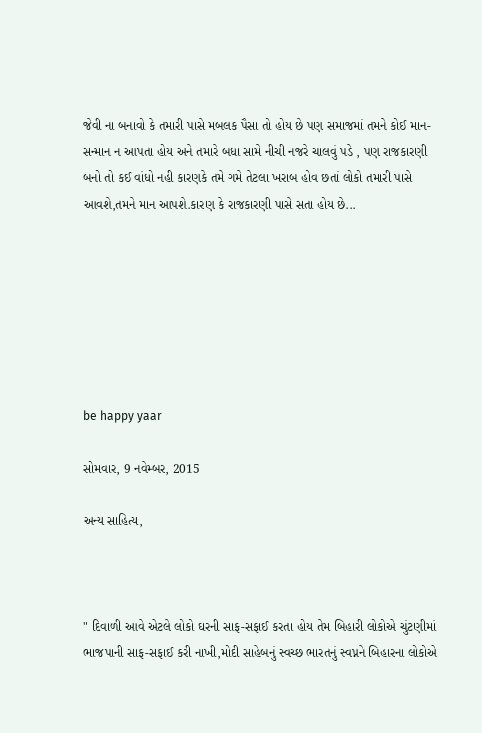જેવી ના બનાવો કે તમારી પાસે મબલક પૈસા તો હોય છે પણ સમાજમાં તમને કોઈ માન-સન્માન ન આપતા હોય અને તમારે બધા સામે નીચી નજરે ચાલવું પડે , પણ રાજકારણી બનો તો કઈ વાંધો નહી કારણકે તમે ગમે તેટલા ખરાબ હોવ છતાં લોકો તમારી પાસે આવશે,તમને માન આપશે.કારણ કે રાજકારણી પાસે સતા હોય છે...







be happy yaar

સોમવાર, 9 નવેમ્બર, 2015

અન્ય સાહિત્ય,



" દિવાળી આવે એટલે લોકો ઘરની સાફ-સફાઈ કરતા હોય તેમ બિહારી લોકોએ ચુંટણીમાં ભાજપાની સાફ-સફાઈ કરી નાખી,મોદી સાહેબનું સ્વચ્છ ભારતનું સ્વપ્નને બિહારના લોકોએ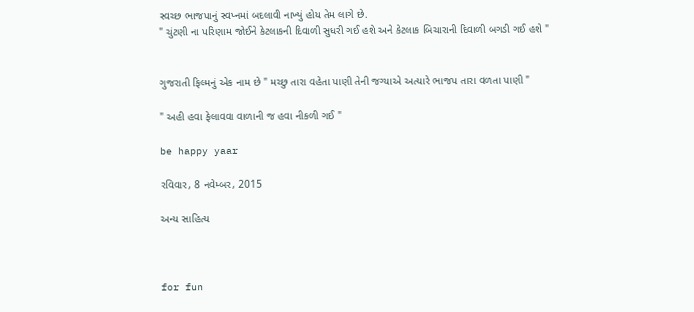સ્વચ્છ ભાજપાનું સ્વપ્નમાં બદલાવી નાખ્યું હોય તેમ લાગે છે.
" ચુંટણી ના પરિણામ જોઈને કેટલાકની દિવાળી સુધરી ગઈ હશે અને કેટલાક બિચારાની દિવાળી બગડી ગઈ હશે "


ગુજરાતી ફિલ્મનું એક નામ છે " મચ્છુ તારા વહેતા પાણી તેની જગ્યાએ અત્યારે ભાજપ તારા વળતા પાણી "

" અહી હવા ફેલાવવા વાળાની જ હવા નીકળી ગઈ "

be happy yaar

રવિવાર, 8 નવેમ્બર, 2015

અન્ય સાહિત્ય



for fun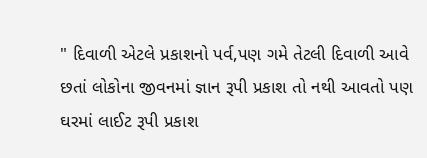" દિવાળી એટલે પ્રકાશનો પર્વ,પણ ગમે તેટલી દિવાળી આવે છતાં લોકોના જીવનમાં જ્ઞાન રૂપી પ્રકાશ તો નથી આવતો પણ ઘરમાં લાઈટ રૂપી પ્રકાશ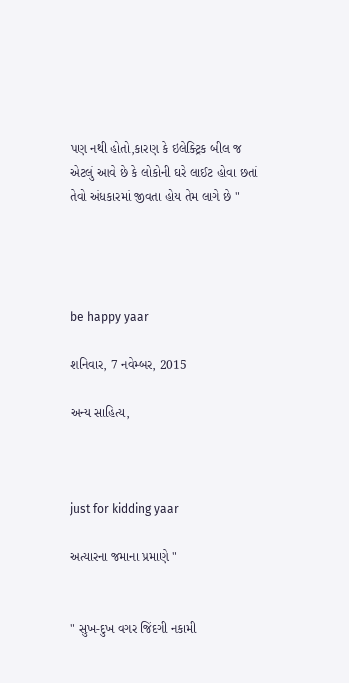પણ નથી હોતો,કારણ કે ઇલેક્ટ્રિક બીલ જ એટલું આવે છે કે લોકોની ઘરે લાઈટ હોવા છતાં તેવો અંધકારમાં જીવતા હોય તેમ લાગે છે "




be happy yaar

શનિવાર, 7 નવેમ્બર, 2015

અન્ય સાહિત્ય,



just for kidding yaar

અત્યારના જમાના પ્રમાણે "


" સુખ-દુખ વગર જિંદગી નકામી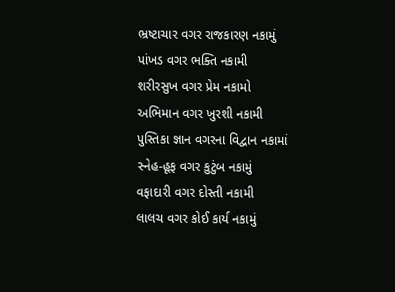ભ્રષ્ટાચાર વગર રાજકારણ નકામું
પાંખડ વગર ભક્તિ નકામી
શરીરસુખ વગર પ્રેમ નકામો
અભિમાન વગર ખુરશી નકામી
પુસ્તિકા જ્ઞાન વગરના વિદ્વાન નકામાં
સ્નેહ-હૂફ વગર કુટુંબ નકામું
વફાદારી વગર દોસ્તી નકામી
લાલચ વગર કોઈ કાર્ય નકામું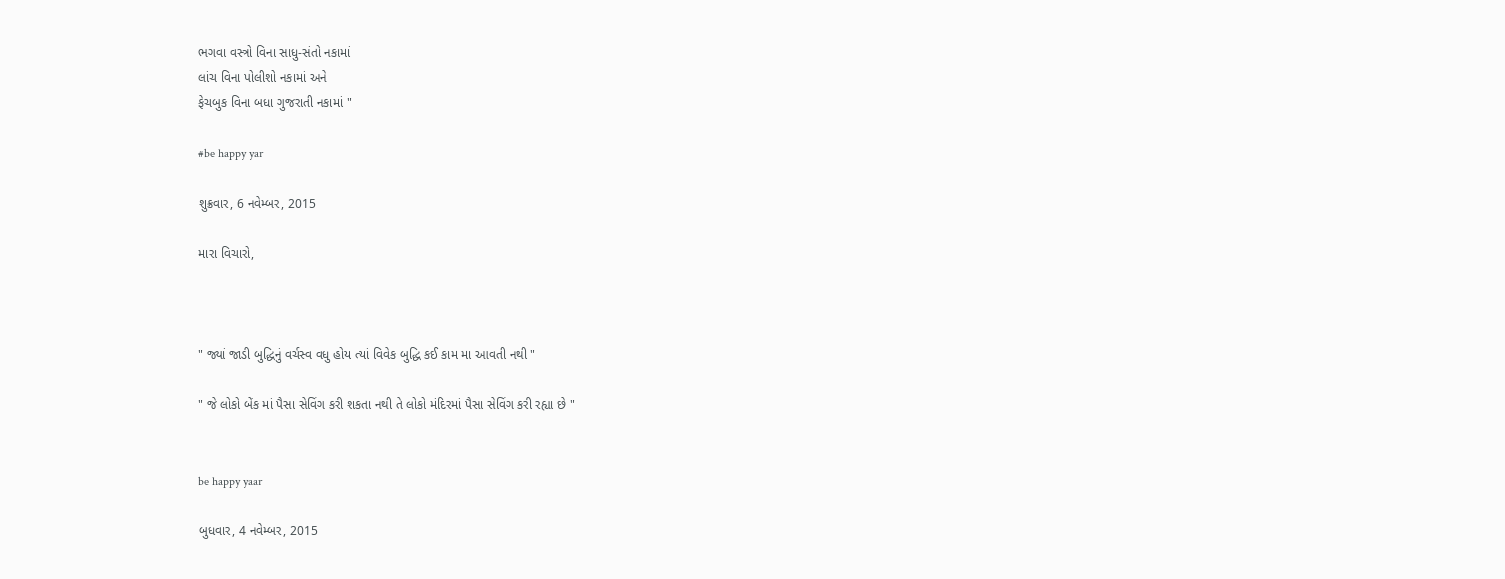ભગવા વસ્ત્રો વિના સાધુ-સંતો નકામાં
લાંચ વિના પોલીશો નકામાં અને
ફેચબુક વિના બધા ગુજરાતી નકામાં "

#be happy yar

શુક્રવાર, 6 નવેમ્બર, 2015

મારા વિચારો,



" જ્યાં જાડી બુદ્ધિનું વર્ચસ્વ વધુ હોય ત્યાં વિવેક બુદ્ધિ કઈ કામ મા આવતી નથી "

" જે લોકો બેંક માં પૈસા સેવિંગ કરી શકતા નથી તે લોકો મંદિરમાં પૈસા સેવિંગ કરી રહ્યા છે "


be happy yaar

બુધવાર, 4 નવેમ્બર, 2015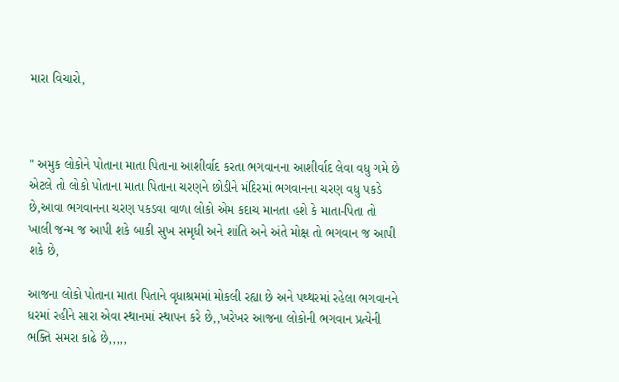મારા વિચારો,



" અમુક લોકોને પોતાના માતા પિતાના આશીર્વાદ કરતા ભગવાનના આશીર્વાદ લેવા વધુ ગમે છે એટલે તો લોકો પોતાના માતા પિતાના ચરણને છોડીને મંદિરમાં ભગવાનના ચરણ વધુ પકડે છે,આવા ભગવાનના ચરણ પકડવા વાળા લોકો એમ કદાચ માનતા હશે કે માતા-પિતા તો ખાલી જન્મ જ આપી શકે બાકી સુખ સમૃધી અને શાંતિ અને અંતે મોક્ષ તો ભગવાન જ આપી શકે છે,

આજના લોકો પોતાના માતા પિતાને વૃધાશ્રમમાં મોકલી રહ્યા છે અને પથ્થરમાં રહેલા ભગવાનને ધરમાં રહીને સારા એવા સ્થાનમાં સ્થાપન કરે છે,,ખરેખર આજના લોકોની ભગવાન પ્રત્યેની ભક્તિ સમરા કાઢે છે,,,,,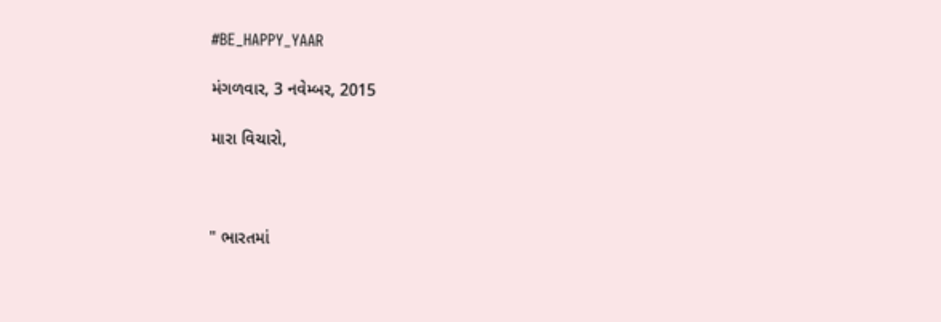#BE_HAPPY_YAAR

મંગળવાર, 3 નવેમ્બર, 2015

મારા વિચારો,



" ભારતમાં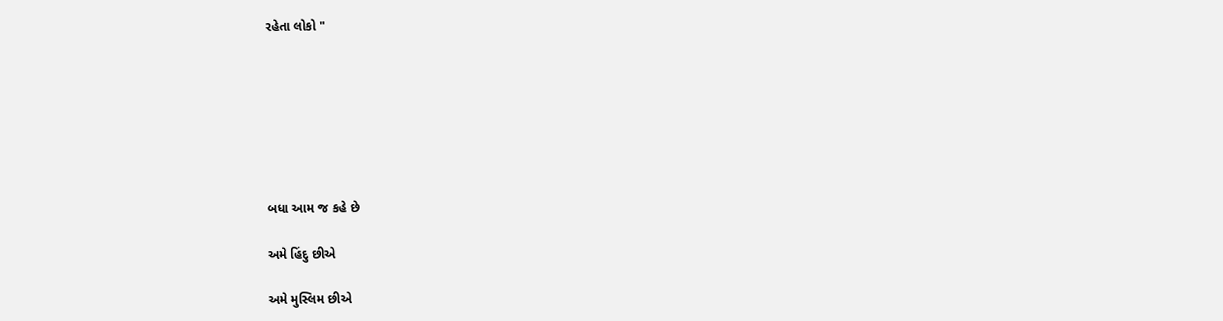રહેતા લોકો "







બધા આમ જ કહે છે

અમે હિંદુ છીએ

અમે મુસ્લિમ છીએ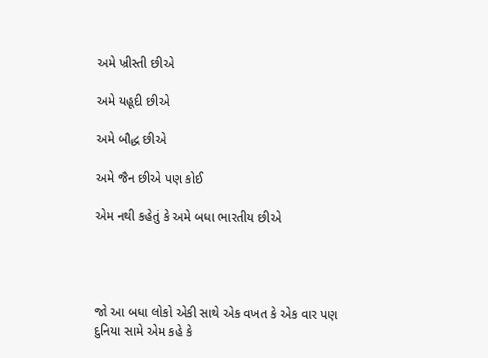અમે ખ્રીસ્તી છીએ

અમે યહૂદી છીએ

અમે બૌદ્ધ છીએ

અમે જૈન છીએ પણ કોઈ

એમ નથી કહેતું કે અમે બધા ભારતીય છીએ




જો આ બધા લોકો એકી સાથે એક વખત કે એક વાર પણ દુનિયા સામે એમ કહે કે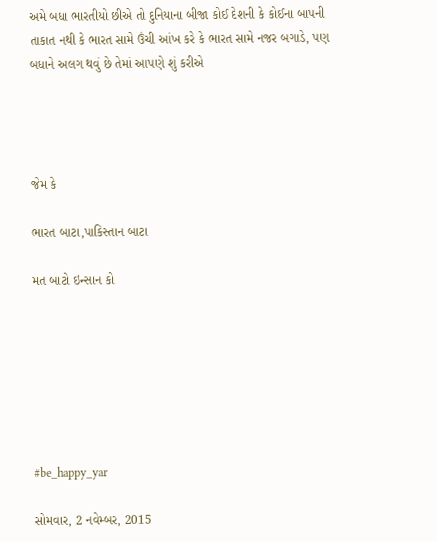અમે બધા ભારતીયો છીએ તો દુનિયાના બીજા કોઈ દેશની કે કોઈના બાપની તાકાત નથી કે ભારત સામે ઉંચી આંખ કરે કે ભારત સામે નજર બગાડે, પણ બધાને અલગ થવું છે તેમાં આપણે શું કરીએ




જેમ કે

ભારત બાટા,પાકિસ્તાન બાટા

મત બાટો ઇન્સાન કો







#be_happy_yar

સોમવાર, 2 નવેમ્બર, 2015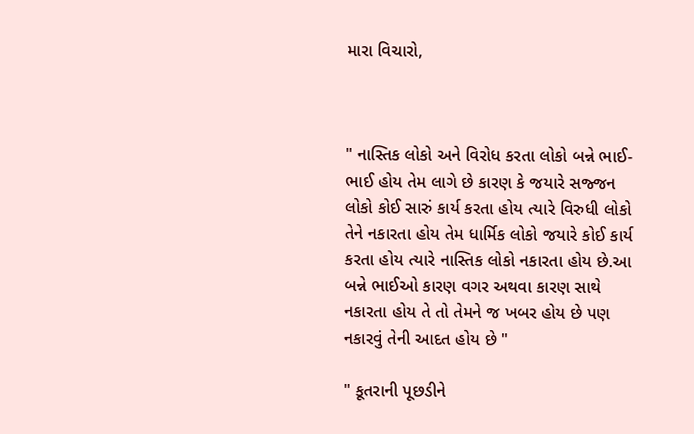મારા વિચારો,



" નાસ્તિક લોકો અને વિરોધ કરતા લોકો બન્ને ભાઈ-ભાઈ હોય તેમ લાગે છે કારણ કે જયારે સજ્જન લોકો કોઈ સારું કાર્ય કરતા હોય ત્યારે વિરુધી લોકો તેને નકારતા હોય તેમ ધાર્મિક લોકો જયારે કોઈ કાર્ય કરતા હોય ત્યારે નાસ્તિક લોકો નકારતા હોય છે.આ બન્ને ભાઈઓ કારણ વગર અથવા કારણ સાથે નકારતા હોય તે તો તેમને જ ખબર હોય છે પણ નકારવું તેની આદત હોય છે "

" કૂતરાની પૂછડીને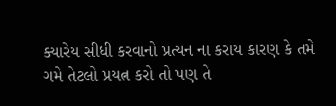ક્યારેય સીધી કરવાનો પ્રત્યન ના કરાય કારણ કે તમે ગમે તેટલો પ્રયત્ન કરો તો પણ તે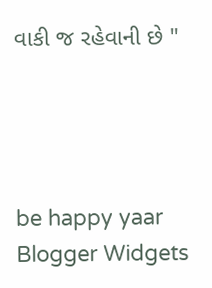વાકી જ રહેવાની છે "




be happy yaar
Blogger Widgets